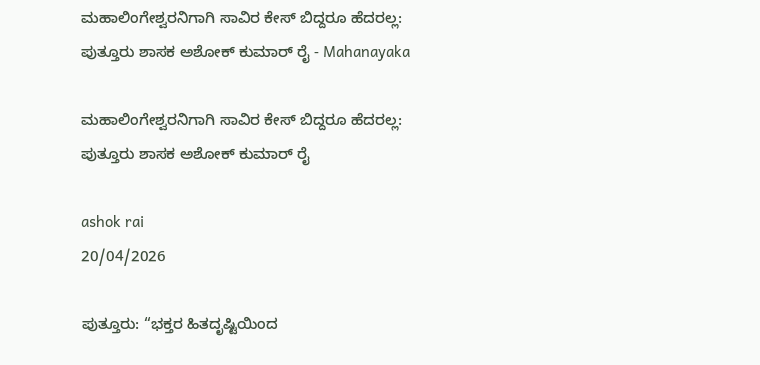ಮಹಾಲಿಂಗೇಶ್ವರನಿಗಾಗಿ ಸಾವಿರ ಕೇಸ್ ಬಿದ್ದರೂ ಹೆದರಲ್ಲ: ಪುತ್ತೂರು ಶಾಸಕ ಅಶೋಕ್ ಕುಮಾರ್ ರೈ - Mahanayaka

ಮಹಾಲಿಂಗೇಶ್ವರನಿಗಾಗಿ ಸಾವಿರ ಕೇಸ್ ಬಿದ್ದರೂ ಹೆದರಲ್ಲ: ಪುತ್ತೂರು ಶಾಸಕ ಅಶೋಕ್ ಕುಮಾರ್ ರೈ

ashok rai
20/04/2026

ಪುತ್ತೂರು: “ಭಕ್ತರ ಹಿತದೃಷ್ಟಿಯಿಂದ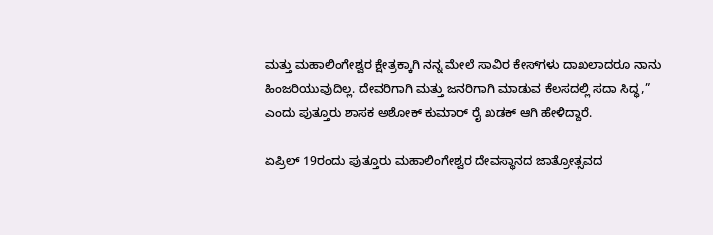ಮತ್ತು ಮಹಾಲಿಂಗೇಶ್ವರ ಕ್ಷೇತ್ರಕ್ಕಾಗಿ ನನ್ನ ಮೇಲೆ ಸಾವಿರ ಕೇಸ್‌ಗಳು ದಾಖಲಾದರೂ ನಾನು ಹಿಂಜರಿಯುವುದಿಲ್ಲ. ದೇವರಿಗಾಗಿ ಮತ್ತು ಜನರಿಗಾಗಿ ಮಾಡುವ ಕೆಲಸದಲ್ಲಿ ಸದಾ ಸಿದ್ಧ,” ಎಂದು ಪುತ್ತೂರು ಶಾಸಕ ಅಶೋಕ್ ಕುಮಾರ್ ರೈ ಖಡಕ್ ಆಗಿ ಹೇಳಿದ್ದಾರೆ.

ಏಪ್ರಿಲ್ 19ರಂದು ಪುತ್ತೂರು ಮಹಾಲಿಂಗೇಶ್ವರ ದೇವಸ್ಥಾನದ ಜಾತ್ರೋತ್ಸವದ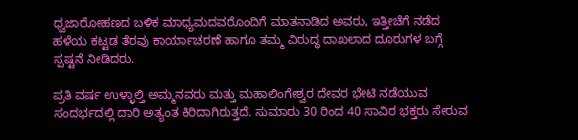ಧ್ವಜಾರೋಹಣದ ಬಳಿಕ ಮಾಧ್ಯಮದವರೊಂದಿಗೆ ಮಾತನಾಡಿದ ಅವರು, ಇತ್ತೀಚೆಗೆ ನಡೆದ ಹಳೆಯ ಕಟ್ಟಡ ತೆರವು ಕಾರ್ಯಾಚರಣೆ ಹಾಗೂ ತಮ್ಮ ವಿರುದ್ಧ ದಾಖಲಾದ ದೂರುಗಳ ಬಗ್ಗೆ ಸ್ಪಷ್ಟನೆ ನೀಡಿದರು.

ಪ್ರತಿ ವರ್ಷ ಉಳ್ಳಾಲ್ತಿ ಅಮ್ಮನವರು ಮತ್ತು ಮಹಾಲಿಂಗೇಶ್ವರ ದೇವರ ಭೇಟಿ ನಡೆಯುವ ಸಂದರ್ಭದಲ್ಲಿ ದಾರಿ ಅತ್ಯಂತ ಕಿರಿದಾಗಿರುತ್ತದೆ. ಸುಮಾರು 30 ರಿಂದ 40 ಸಾವಿರ ಭಕ್ತರು ಸೇರುವ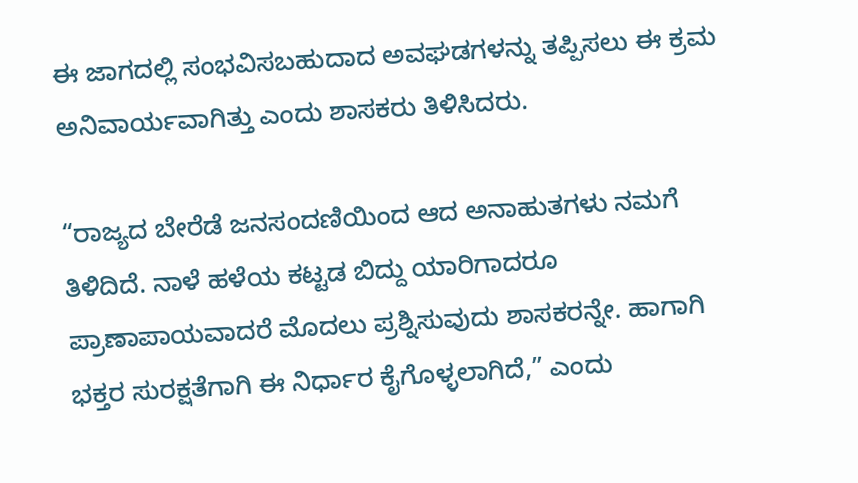ಈ ಜಾಗದಲ್ಲಿ ಸಂಭವಿಸಬಹುದಾದ ಅವಘಡಗಳನ್ನು ತಪ್ಪಿಸಲು ಈ ಕ್ರಮ ಅನಿವಾರ್ಯವಾಗಿತ್ತು ಎಂದು ಶಾಸಕರು ತಿಳಿಸಿದರು.

“ರಾಜ್ಯದ ಬೇರೆಡೆ ಜನಸಂದಣಿಯಿಂದ ಆದ ಅನಾಹುತಗಳು ನಮಗೆ ತಿಳಿದಿದೆ. ನಾಳೆ ಹಳೆಯ ಕಟ್ಟಡ ಬಿದ್ದು ಯಾರಿಗಾದರೂ ಪ್ರಾಣಾಪಾಯವಾದರೆ ಮೊದಲು ಪ್ರಶ್ನಿಸುವುದು ಶಾಸಕರನ್ನೇ. ಹಾಗಾಗಿ ಭಕ್ತರ ಸುರಕ್ಷತೆಗಾಗಿ ಈ ನಿರ್ಧಾರ ಕೈಗೊಳ್ಳಲಾಗಿದೆ,” ಎಂದು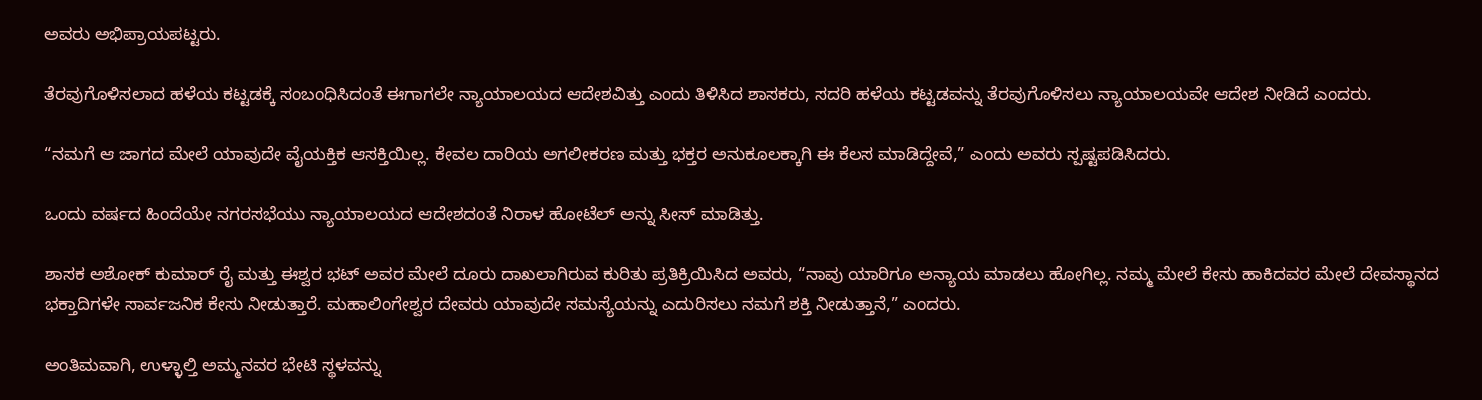ಅವರು ಅಭಿಪ್ರಾಯಪಟ್ಟರು.

ತೆರವುಗೊಳಿಸಲಾದ ಹಳೆಯ ಕಟ್ಟಡಕ್ಕೆ ಸಂಬಂಧಿಸಿದಂತೆ ಈಗಾಗಲೇ ನ್ಯಾಯಾಲಯದ ಆದೇಶವಿತ್ತು ಎಂದು ತಿಳಿಸಿದ ಶಾಸಕರು, ಸದರಿ ಹಳೆಯ ಕಟ್ಟಡವನ್ನು ತೆರವುಗೊಳಿಸಲು ನ್ಯಾಯಾಲಯವೇ ಆದೇಶ ನೀಡಿದೆ ಎಂದರು.

“ನಮಗೆ ಆ ಜಾಗದ ಮೇಲೆ ಯಾವುದೇ ವೈಯಕ್ತಿಕ ಆಸಕ್ತಿಯಿಲ್ಲ. ಕೇವಲ ದಾರಿಯ ಅಗಲೀಕರಣ ಮತ್ತು ಭಕ್ತರ ಅನುಕೂಲಕ್ಕಾಗಿ ಈ ಕೆಲಸ ಮಾಡಿದ್ದೇವೆ,” ಎಂದು ಅವರು ಸ್ಪಷ್ಟಪಡಿಸಿದರು.

ಒಂದು ವರ್ಷದ ಹಿಂದೆಯೇ ನಗರಸಭೆಯು ನ್ಯಾಯಾಲಯದ ಆದೇಶದಂತೆ ನಿರಾಳ ಹೋಟೆಲ್ ಅನ್ನು ಸೀಸ್ ಮಾಡಿತ್ತು.

ಶಾಸಕ ಅಶೋಕ್ ಕುಮಾರ್ ರೈ ಮತ್ತು ಈಶ್ವರ ಭಟ್ ಅವರ ಮೇಲೆ ದೂರು ದಾಖಲಾಗಿರುವ ಕುರಿತು ಪ್ರತಿಕ್ರಿಯಿಸಿದ ಅವರು, “ನಾವು ಯಾರಿಗೂ ಅನ್ಯಾಯ ಮಾಡಲು ಹೋಗಿಲ್ಲ. ನಮ್ಮ ಮೇಲೆ ಕೇಸು ಹಾಕಿದವರ ಮೇಲೆ ದೇವಸ್ಥಾನದ ಭಕ್ತಾದಿಗಳೇ ಸಾರ್ವಜನಿಕ ಕೇಸು ನೀಡುತ್ತಾರೆ. ಮಹಾಲಿಂಗೇಶ್ವರ ದೇವರು ಯಾವುದೇ ಸಮಸ್ಯೆಯನ್ನು ಎದುರಿಸಲು ನಮಗೆ ಶಕ್ತಿ ನೀಡುತ್ತಾನೆ,” ಎಂದರು.

ಅಂತಿಮವಾಗಿ, ಉಳ್ಳಾಲ್ತಿ ಅಮ್ಮನವರ ಭೇಟಿ ಸ್ಥಳವನ್ನು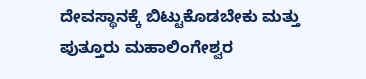ದೇವಸ್ಥಾನಕ್ಕೆ ಬಿಟ್ಟುಕೊಡಬೇಕು ಮತ್ತು ಪುತ್ತೂರು ಮಹಾಲಿಂಗೇಶ್ವರ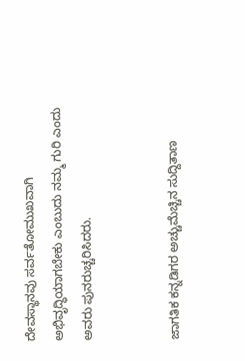ದೇವಸ್ಥಾನವು ಸರ್ವತೋಮುಖವಾಗಿ ಅಭಿವೃದ್ಧಿಯಾಗಬೇಕು ಎಂಬುದು ನಮ್ಮ ಗುರಿ ಎಂದು ಅವರು ಪುನರುಚ್ಚರಿಸಿದರು.


ಜಾಗತಿಕ ಕನ್ನಡಿಗರ ಅಚ್ಚುಮೆಚ್ಚಿನ ಸುದ್ದಿತಾಣ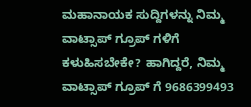ಮಹಾನಾಯಕ ಸುದ್ದಿಗಳನ್ನು ನಿಮ್ಮ ವಾಟ್ಸಾಪ್ ಗ್ರೂಪ್ ಗಳಿಗೆ ಕಳುಹಿಸಬೇಕೇ? ಹಾಗಿದ್ದರೆ, ನಿಮ್ಮ ವಾಟ್ಸಾಪ್ ಗ್ರೂಪ್ ಗೆ 9686399493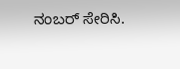ನಂಬರ್ ಸೇರಿಸಿ.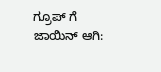ಗ್ರೂಪ್ ಗೆ ಜಾಯಿನ್ ಆಗಿ: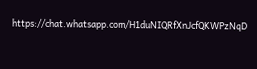https://chat.whatsapp.com/H1duNIQRfXnJcfQKWPzNqD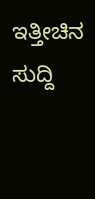ಇತ್ತೀಚಿನ ಸುದ್ದಿ